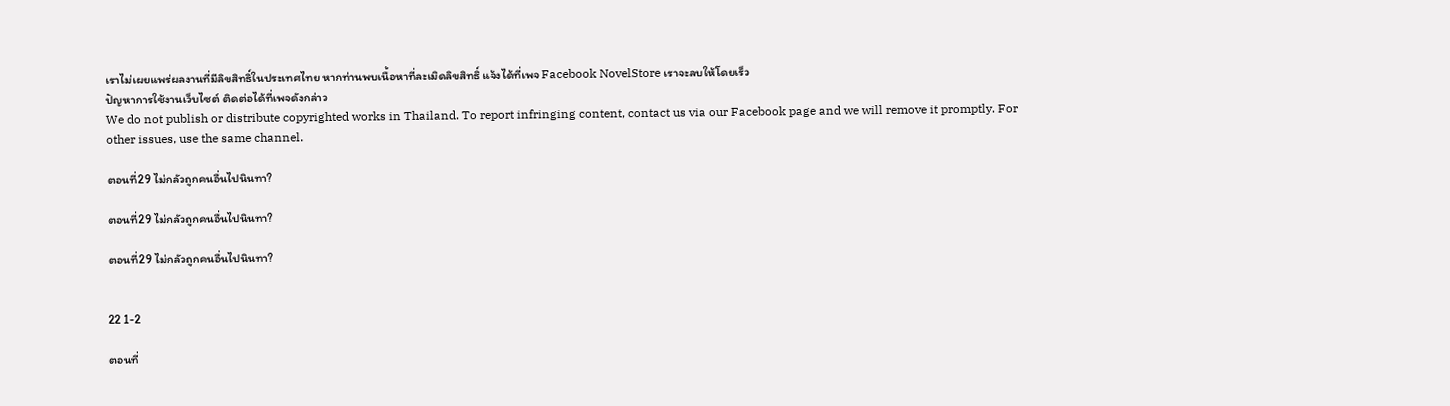เราไม่เผยแพร่ผลงานที่มีลิขสิทธิ์ในประเทศไทย หากท่านพบเนื้อหาที่ละเมิดลิขสิทธิ์ แจ้งได้ที่เพจ Facebook NovelStore เราจะลบให้โดยเร็ว
ปัญหาการใช้งานเว็บไซต์ ติดต่อได้ที่เพจดังกล่าว
We do not publish or distribute copyrighted works in Thailand. To report infringing content, contact us via our Facebook page and we will remove it promptly. For other issues, use the same channel.

ตอนที่29 ไม่กลัวถูกคนอื่นไปนินทา?

ตอนที่29 ไม่กลัวถูกคนอื่นไปนินทา?

ตอนที่29 ไม่กลัวถูกคนอื่นไปนินทา?


22 1-2

ตอนที่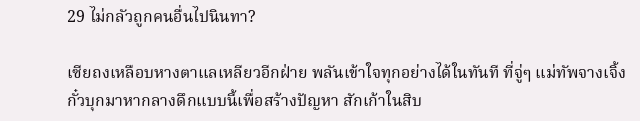29 ไม่กลัวถูกคนอื่นไปนินทา?

เซียถงเหลือบหางตาแลเหลียวอีกฝ่าย พลันเข้าใจทุกอย่างได้ในทันที ที่จู่ๆ แม่ทัพจางเจิ้งกั๋วบุกมาหากลางดึกแบบนี้เพื่อสร้างปัญหา สักเก้าในสิบ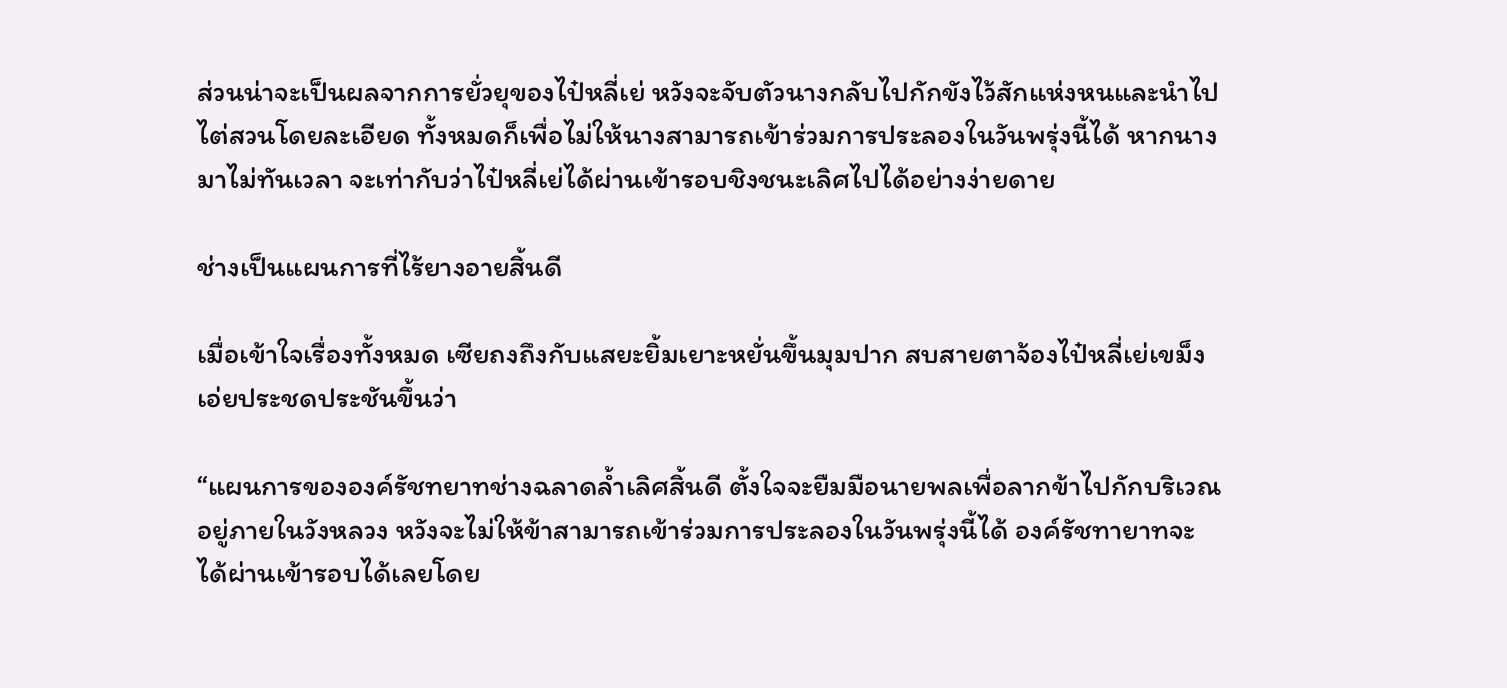ส่วนน่าจะเป็นผลจากการยั่วยุของไป๋หลี่เย่ หวังจะจับตัวนางกลับไปกักขังไว้สักแห่งหนและนำไปไต่สวนโดยละเอียด ทั้งหมดก็เพื่อไม่ให้นางสามารถเข้าร่วมการประลองในวันพรุ่งนี้ได้ หากนางมาไม่ทันเวลา จะเท่ากับว่าไป๋หลี่เย่ได้ผ่านเข้ารอบชิงชนะเลิศไปได้อย่างง่ายดาย

ช่างเป็นแผนการที่ไร้ยางอายสิ้นดี

เมื่อเข้าใจเรื่องทั้งหมด เซียถงถึงกับแสยะยิ้มเยาะหยั่นขึ้นมุมปาก สบสายตาจ้องไป๋หลี่เย่เขม็ง เอ่ยประชดประชันขึ้นว่า

“แผนการขององค์รัชทยาทช่างฉลาดล้ำเลิศสิ้นดี ตั้งใจจะยืมมือนายพลเพื่อลากข้าไปกักบริเวณอยู่ภายในวังหลวง หวังจะไม่ให้ข้าสามารถเข้าร่วมการประลองในวันพรุ่งนี้ได้ องค์รัชทายาทจะได้ผ่านเข้ารอบได้เลยโดย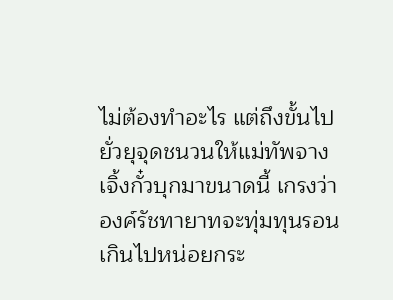ไม่ต้องทำอะไร แต่ถึงขั้นไปยั่วยุจุดชนวนให้แม่ทัพจางเจิ้งกั๋วบุกมาขนาดนี้ เกรงว่าองค์รัชทายาทจะทุ่มทุนรอนเกินไปหน่อยกระ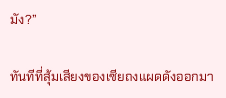มัง?”

ทันทีที่สุ้มเสียงของเซียถงแผดดังออกมา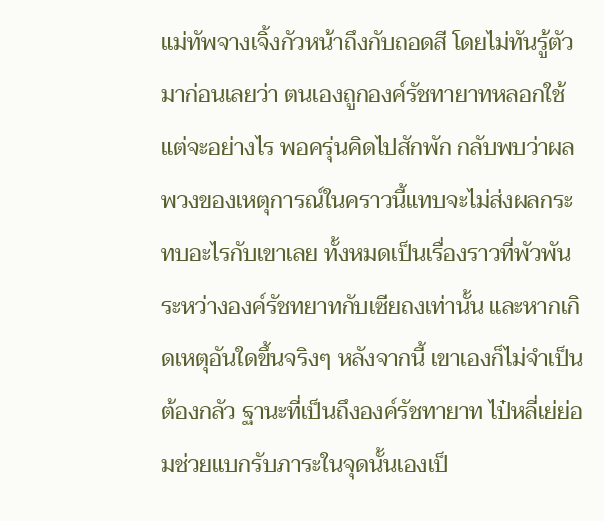แม่ทัพจางเจิ้งกัวหน้าถึงกับถอดสี โดยไม่ทันรู้ตัวมาก่อนเลยว่า ตนเองถูกองค์รัชทายาทหลอกใช้ แต่จะอย่างไร พอครุ่นคิดไปสักพัก กลับพบว่าผลพวงของเหตุการณ์ในคราวนี้แทบจะไม่ส่งผลกระทบอะไรกับเขาเลย ทั้งหมดเป็นเรื่องราวที่พัวพันระหว่างองค์รัชทยาทกับเซียถงเท่านั้น และหากเกิดเหตุอันใดขึ้นจริงๆ หลังจากนี้ เขาเองก็ไม่จำเป็นต้องกลัว ฐานะที่เป็นถึงองค์รัชทายาท ไป๋หลี่เย่ย่อมช่วยแบกรับภาระในจุดนั้นเองเป็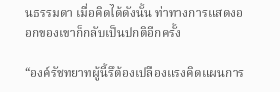นธรรมดา เมื่อคิดได้ดังนั้น ท่าทางการแสดงออกของเขาก็กลับเป็นปกติอีกครั้ง

“องค์รัชทยาทผู้นี้รึต้องเปลืองแรงคิดแผนการ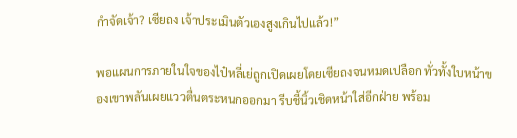กำจัดเจ้า? เซียถง เจ้าประเมินตัวเองสูงเกินไปแล้ว!”

พอแผนการภายในใจของไป๋หลี่เย่ถูกเปิดเผยโดยเซียถงจนหมดเปลือก ทั่วทั้งใบหน้าของเขาพลันเผยแววตื่นตระหนกออกมา รีบชี้นิ้วเชิดหน้าใส่อีกฝ่าย พร้อม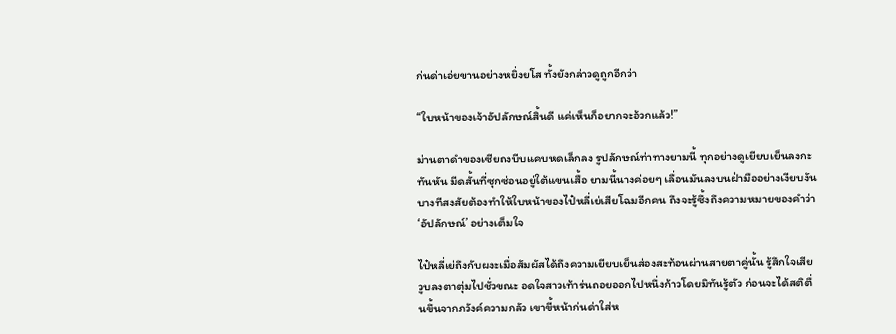ก่นด่าเอ่ยขานอย่างหยิ่งยโส ทั้งยังกล่าวดูถูกอีกว่า

“ใบหน้าของเจ้าอัปลักษณ์สิ้นดี แค่เห็นก็อยากจะอ้วกแล้ว!”

ม่านตาดำของเซียถงบีบแคบหดเล็กลง รูปลักษณ์ท่าทางยามนี้ ทุกอย่างดูเยียบเย็นลงกะทันหัน มีดสั้นที่ซุกซ่อนอยู่ใต้แขนเสื้อ ยามนี้นางค่อยๆ เลื่อนมันลงบนฝ่ามืออย่างเงียบงัน บางทีสงสัยต้องทำให้ใบหน้าของไป๋หลี่เย่เสียโฉมอีกคน ถึงจะรู้ซึ้งถึงความหมายของคำว่า ‘อัปลักษณ์’ อย่างเต็มใจ

ไป๋หลี่เย่ถึงกับผงะเมื่อสัมผัสได้ถึงความเยียบเย็นส่องสะท้อนผ่านสายตาคู่นั้น รู้สึกใจเสียวูบลงตาตุ่มไปชั่วขณะ อดใจสาวเท้าร่นถอยออกไปหนึ่งก้าวโดยมิทันรู้ตัว ก่อนจะได้สติตื่นขึ้นจากภวังค์ความกลัว เขาขี้หน้าก่นด่าใส่ห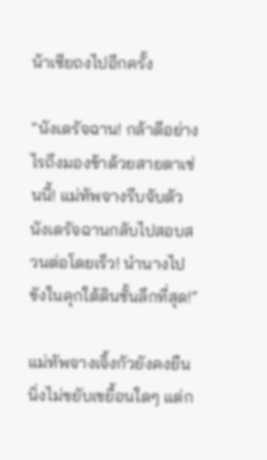น้าเซียถงไปอีกครั้ง

“นังเดรัจฉาน! กล้าดีอย่างไรถึงมองข้าด้วยสายตาเช่นนี้! แม่ทัพจางรีบจับตัวนังเดรัจฉานกลับไปสอบสวนต่อโดยเร็ว! นำนางไปขังในคุกใต้ดินชั้นลึกที่สุด!”

แม่ทัพจางเจิ้งกัวยังคงยืนนิ่งไม่ขยับเขยื้อนใดๆ แต่ก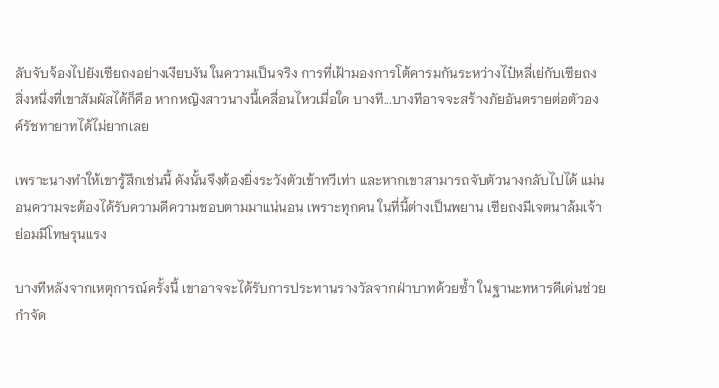ลับจับจ้องไปยังเซียถงอย่างเงียบงัน ในความเป็นจริง การที่เฝ้ามองการโต้คารมกันระหว่างไป๋หลี่เย่กับเซียถง สิ่งหนึ่งที่เขาสัมผัสได้ก็คือ หากหญิงสาวนางนี้เคลื่อนไหวเมื่อใด บางที...บางทีอาจจะสร้างภัยอันตรายต่อตัวองค์รัชทายาทได้ไม่ยากเลย

เพราะนางทำให้เขารู้สึกเช่นนี้ ดังนั้นจึงต้องยิ่งระวังตัวเข้าทวีเท่า และหากเขาสามารถจับตัวนางกลับไปได้ แม่นอนความจะต้องได้รับความดีความชอบตามมาแน่นอน เพราะทุกคน ในที่นี้ต่างเป็นพยาน เซียถงมีเจตนาล้มเจ้า ย่อมมีโทษรุนแรง

บางทีหลังจากเหตุการณ์ครั้งนี้ เขาอาจจะได้รับการประทานรางวัลจากฝ่าบาทด้วยซ้ำ ในฐานะทหารดีเด่นช่วยกำจัด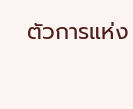ตัวการแห่ง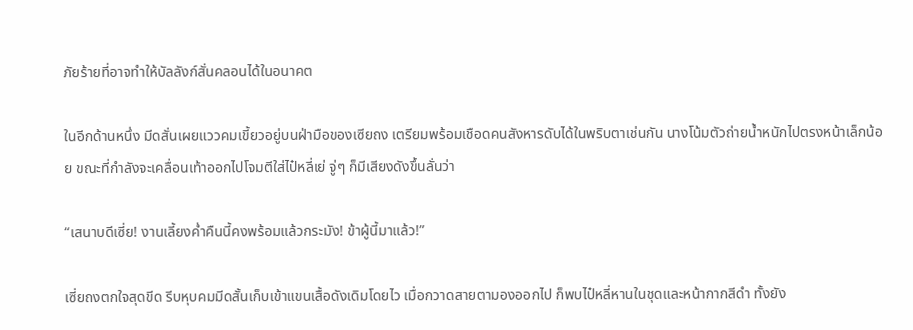ภัยร้ายที่อาจทำให้บัลลังก์สั่นคลอนได้ในอนาคต

ในอีกด้านหนึ่ง มีดสั่นเผยแววคมเขี้ยวอยู่บนฝ่ามือของเซียถง เตรียมพร้อมเชือดคนสังหารดับได้ในพริบตาเช่นกัน นางโน้มตัวถ่ายน้ำหนักไปตรงหน้าเล็กน้อย ขณะที่กำลังจะเคลื่อนเท้าออกไปโจมตีใส่ไป๋หลี่เย่ จู่ๆ ก็มีเสียงดังขึ้นลั่นว่า

“เสนาบดีเซี่ย! งานเลี้ยงค่ำคืนนี้คงพร้อมแล้วกระมัง! ข้าผู้นี้มาแล้ว!”

เซี่ยถงตกใจสุดขีด รีบหุบคมมีดสั้นเก็บเข้าแขนเสื้อดังเดิมโดยไว เมื่อกวาดสายตามองออกไป ก็พบไป๋หลี่หานในชุดและหน้ากากสีดำ ทั้งยัง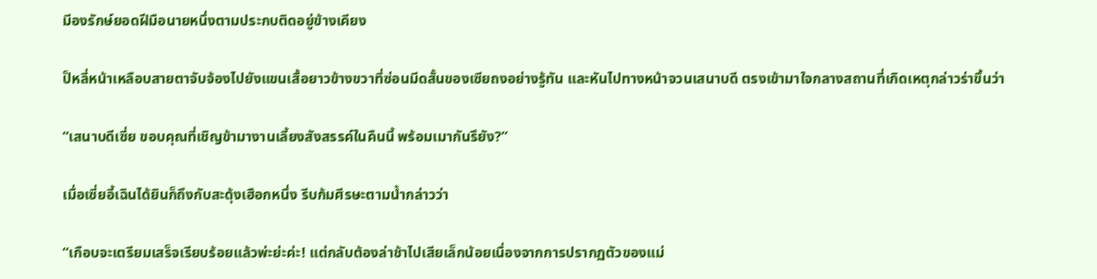มีองรักษ์ยอดฝีมือนายหนึ่งตามประกบติดอยู่ข้างเคียง

ป็หลี่หน้าเหลือบสายตาจับจ้องไปยังแขนเสื้อยาวข้างขวาที่ซ่อนมีดสั้นของเซียถงอย่างรู้ทัน และหันไปทางหน้าจวนเสนาบดี ตรงเข้ามาใจกลางสถานที่เกิดเหตุกล่าวร่าขึ้นว่า

“เสนาบดีเซี่ย ขอบคุณที่เชิญข้ามางานเลี้ยงสังสรรค์ในคืนนี้ พร้อมเมากันรึยัง?”

เมื่อเซี่ยอี้เฉินได้ยินก็ถึงกับสะดุ้งเฮือกหนึ่ง รีบก้มศีรษะตามน้ำกล่าวว่า

“เกือบจะเตรียมเสร็จเรียบร้อยแล้วพ่ะย่ะค่ะ! แต่กลับต้องล่าช้าไปเสียเล็กน้อยเนื่องจากการปรากฏตัวของแม่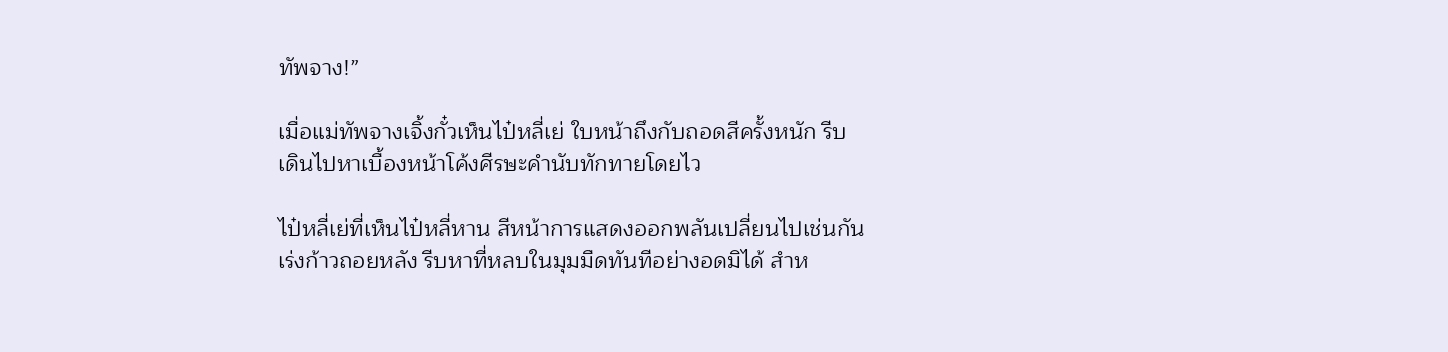ทัพจาง!”

เมื่อแม่ทัพจางเจิ้งกั๋วเห็นไป๋หลี่เย่ ใบหน้าถึงกับถอดสีครั้งหนัก รีบเดินไปหาเบื้องหน้าโค้งศีรษะคำนับทักทายโดยไว

ไป๋หลี่เย่ที่เห็นไป๋หลี่หาน สีหน้าการแสดงออกพลันเปลี่ยนไปเช่นกัน เร่งก้าวถอยหลัง รีบหาที่หลบในมุมมืดทันทีอย่างอดมิได้ สำห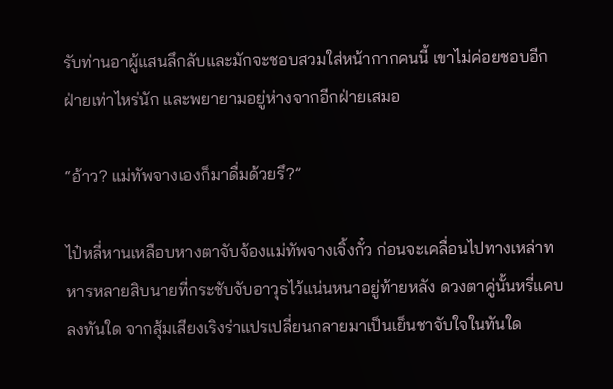รับท่านอาผู้แสนลึกลับและมักจะชอบสวมใส่หน้ากากคนนี้ เขาไม่ค่อยชอบอีกฝ่ายเท่าไหร่นัก และพยายามอยู่ห่างจากอีกฝ่ายเสมอ

“อ้าว? แม่ทัพจางเองก็มาดื่มด้วยรึ?”

ไป๋หลี่หานเหลือบหางตาจับจ้องแม่ทัพจางเจิ้งกั๋ว ก่อนจะเคลื่อนไปทางเหล่าทหารหลายสิบนายที่กระชับจับอาวุธไว้แน่นหนาอยู่ท้ายหลัง ดวงตาคู่นั้นหรี่แคบลงทันใด จากสุ้มเสียงเริงร่าแปรเปลี่ยนกลายมาเป็นเย็นชาจับใจในทันใด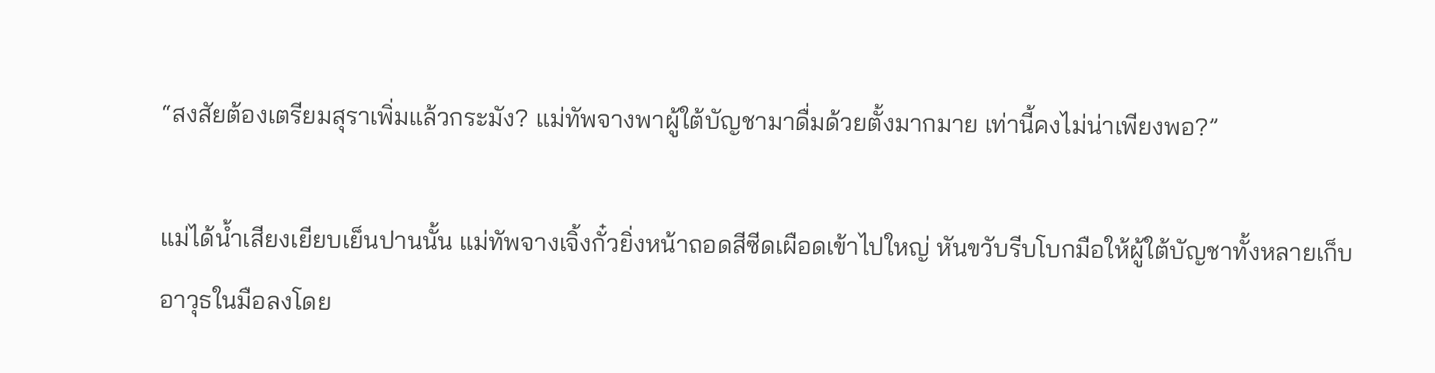“สงสัยต้องเตรียมสุราเพิ่มแล้วกระมัง? แม่ทัพจางพาผู้ใต้บัญชามาดื่มด้วยตั้งมากมาย เท่านี้คงไม่น่าเพียงพอ?”

แม่ได้น้ำเสียงเยียบเย็นปานนั้น แม่ทัพจางเจิ้งกั๋วยิ่งหน้าถอดสีซีดเผือดเข้าไปใหญ่ หันขวับรีบโบกมือให้ผู้ใต้บัญชาทั้งหลายเก็บอาวุธในมือลงโดย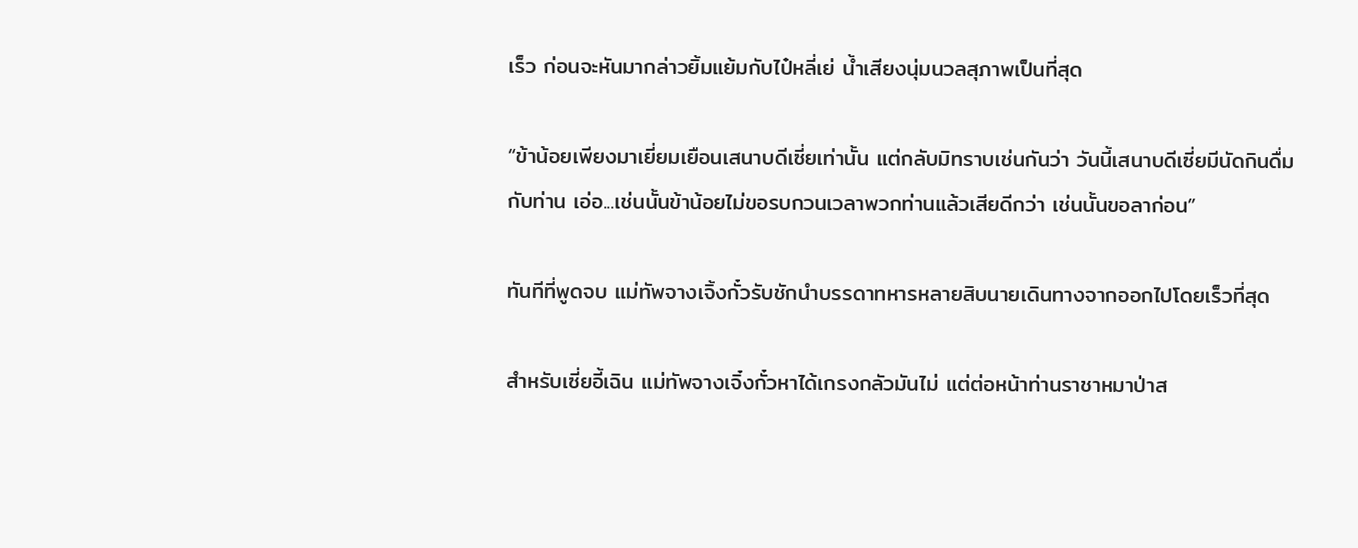เร็ว ก่อนจะหันมากล่าวยิ้มแย้มกับไป๋หลี่เย่ น้ำเสียงนุ่มนวลสุภาพเป็นที่สุด

“ข้าน้อยเพียงมาเยี่ยมเยือนเสนาบดีเซี่ยเท่านั้น แต่กลับมิทราบเช่นกันว่า วันนี้เสนาบดีเซี่ยมีนัดกินดื่มกับท่าน เอ่อ...เช่นนั้นข้าน้อยไม่ขอรบกวนเวลาพวกท่านแล้วเสียดีกว่า เช่นนั้นขอลาก่อน”

ทันทีที่พูดจบ แม่ทัพจางเจิ้งกั๋วรับชักนำบรรดาทหารหลายสิบนายเดินทางจากออกไปโดยเร็วที่สุด

สำหรับเซี่ยอี้เฉิน แม่ทัพจางเจิ๋งกั๋วหาได้เกรงกลัวมันไม่ แต่ต่อหน้าท่านราชาหมาป่าส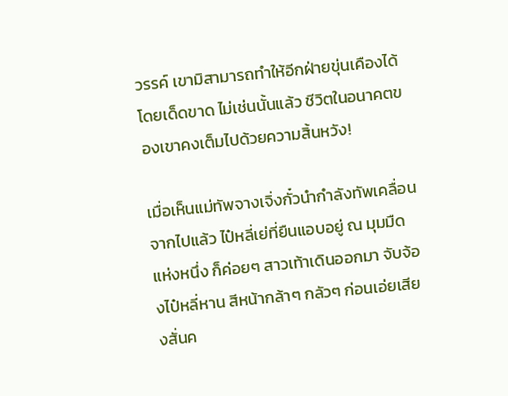วรรค์ เขามิสามารถทำให้อีกฝ่ายขุ่นเคืองได้โดยเด็ดขาด ไม่เช่นนั้นแล้ว ชีวิตในอนาคตของเขาคงเต็มไปด้วยความสิ้นหวัง!

เมื่อเห็นแม่ทัพจางเจิ่งกั๋วนำกำลังทัพเคลื่อนจากไปแล้ว ไป๋หลี่เย่ที่ยืนแอบอยู่ ณ มุมมืดแห่งหนึ่ง ก็ค่อยๆ สาวเท้าเดินออกมา จับจ้องไป๋หลี่หาน สีหน้ากล้าๆ กลัวๆ ก่อนเอ่ยเสียงสั่นค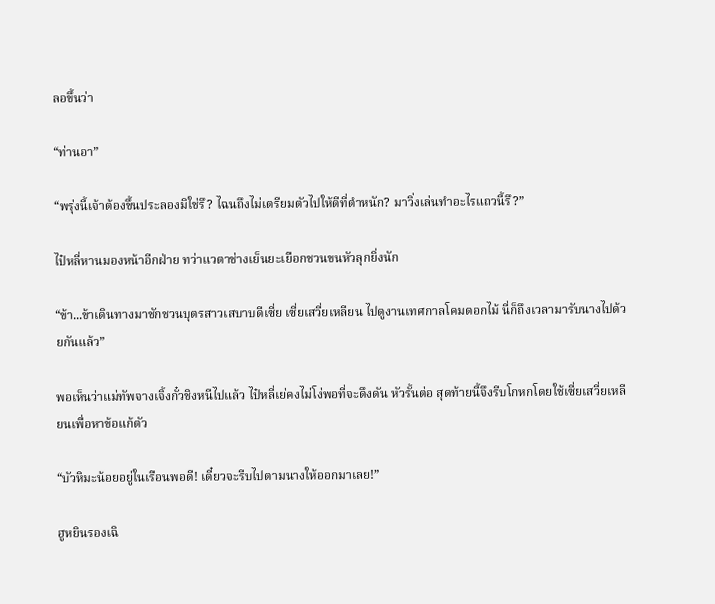ลอขึ้นว่า

“ท่านอา”

“พรุ่งนี้เจ้าต้องขึ้นประลองมิใช่รึ? ไฉนถึงไม่เตรียมตัวไปให้ดีที่ตำหนัก? มาวิ่งเล่นทำอะไรแถวนี้รึ?”

ไป๋หลี่หานมองหน้าอีกฝ่าย ทว่าแวตาช่างเย็นยะเยือกชวนขนหัวลุกยิ่งนัก

“ข้า...ข้าเดินทางมาชักชวนบุตรสาวเสบาบดีเซี่ย เซี่ยเสวี่ยเหลียน ไปดูงานเทศกาลโคมดอกไม้ นี่ก็ถึงเวลามารับนางไปด้วยกันแล้ว”

พอเห็นว่าแม่ทัพจางเจิ้งกั๋วชิงหนีไปแล้ว ไป๋หลี่เย่คงไม่โง่พอที่จะดึงดัน หัวรั้นต่อ สุดท้ายนี้จึงรีบโกหกโดยใช้เซี่ยเสวี่ยเหลียนเพื่อหาข้อแก้ตัว

“บัวหิมะน้อยอยู่ในเรือนพอดี! เดี๋ยวจะรีบไปตามนางให้ออกมาเลย!”

ฮูหยินรองเฉิ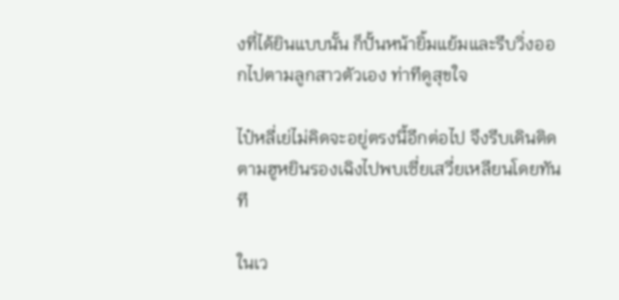งที่ได้ยินแบบนั้น ก็ปั้นหน้ายิ้มแย้มและรีบวิ่งออกไปตามลูกสาวตัวเอง ท่าทีดูสุขใจ

ไป๋หลี่เย่ไม่คิดจะอยู่ตรงนี้อีกต่อไป จึงรีบเดินติดตามฮูหยินรองเฉิงไปพบเซี่ยเสวี่ยเหลียนโดยทันที

ในเว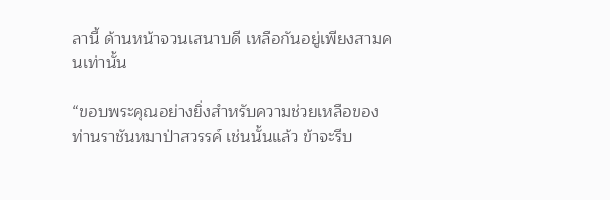ลานี้ ด้านหน้าจวนเสนาบดี เหลือกันอยู่เพียงสามคนเท่านั้น

“ขอบพระคุณอย่างยิ่งสำหรับความช่วยเหลือของท่านราชันหมาป่าสวรรค์ เช่นนั้นแล้ว ข้าจะรีบ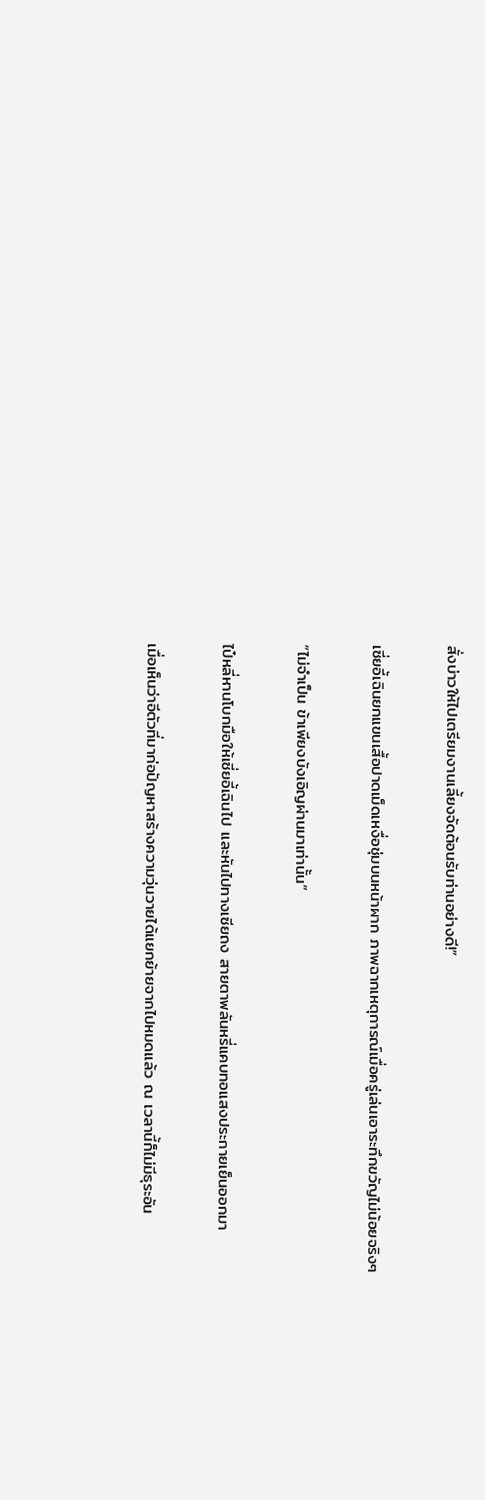สั่งบ่าวให้ไปเตรียมงานเลี้ยงจัดต้อนรับท่านอย่างดี!”

เซี่ยอี้เฉินยกแขนเสื้อปาดเม็ดเหงื่อชุ่มบนหน้าผาก ภาพฉากเหตุการณ์เมื่อครู่เล่นเอาระทึกขวัญไม่น้อยจริงๆ

“ไม่จำเป็น ข้าเพียงบังเอิญผ่านมาเท่านั้น”

ไป๋หลี่หานโบกมือให้เซี่ยอี้เฉินไป และหันไปทางเซียถง สายตาพลันหรี่แคบทอแสงประกายเย็นออกมา

เมื่อเห็นว่าอีตัวที่มาก่อปัญหาสร้างความวุ่นวายได้แยกย้ายจากไปหมดแล้ว ณ เวลานี้ก็ไม่มีธุระอัน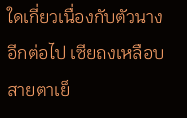ใดเกี่ยวเนื่องกับตัวนางอีกต่อไป เซียถงเหลือบสายตาเย็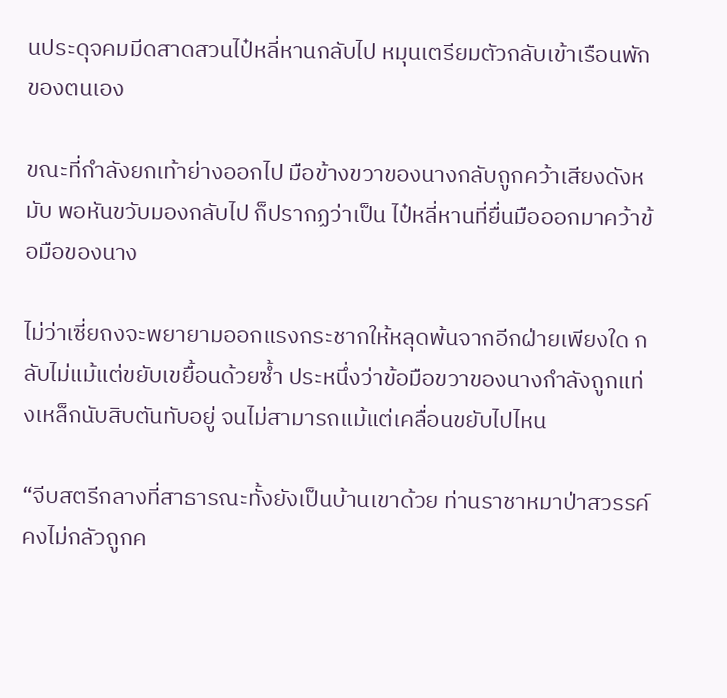นประดุจคมมีดสาดสวนไป๋หลี่หานกลับไป หมุนเตรียมตัวกลับเข้าเรือนพักของตนเอง

ขณะที่กำลังยกเท้าย่างออกไป มือข้างขวาของนางกลับถูกคว้าเสียงดังหมับ พอหันขวับมองกลับไป ก็ปรากฏว่าเป็น ไป๋หลี่หานที่ยื่นมือออกมาคว้าข้อมือของนาง

ไม่ว่าเซี่ยถงจะพยายามออกแรงกระชากให้หลุดพ้นจากอีกฝ่ายเพียงใด กลับไม่แม้แต่ขยับเขยื้อนด้วยซ้ำ ประหนึ่งว่าข้อมือขวาของนางกำลังถูกแท่งเหล็กนับสิบตันทับอยู่ จนไม่สามารถแม้แต่เคลื่อนขยับไปไหน

“จีบสตรีกลางที่สาธารณะทั้งยังเป็นบ้านเขาด้วย ท่านราชาหมาป่าสวรรค์คงไม่กลัวถูกค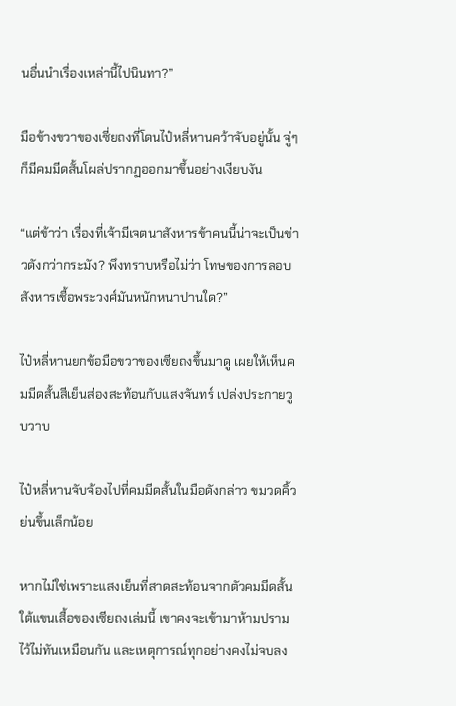นอื่นนำเรื่องเหล่านี้ไปนินทา?”

มือข้างขวาของเซี่ยถงที่โดนไป๋หลี่หานคว้าจับอยู่นั้น จู่ๆ ก็มีคมมีดสั้นโผล่ปรากฏออกมาขึ้นอย่างเงียบงัน

“แต่ข้าว่า เรื่องที่เจ้ามีเจตนาสังหารข้าคนนี้น่าจะเป็นข่าวดังกว่ากระมัง? พึงทราบหรือไม่ว่า โทษของการลอบสังหารเชื้อพระวงศ์มันหนักหนาปานใด?”

ไป๋หลี่หานยกข้อมือขวาของเซียถงขึ้นมาดู เผยให้เห็นคมมีดสั้นสีเย็นส่องสะท้อนกับแสงจันทร์ เปล่งประกายวูบวาบ

ไป๋หลี่หานจับจ้องไปที่คมมีดสั้นในมือดังกล่าว ขมวดคิ้วย่นขึ้นเล็กน้อย

หากไม่ใช่เพราะแสงเย็นที่สาดสะท้อนจากตัวคมมีดสั้นใต้แขนเสื้อของเซียถงเล่มนี้ เขาคงจะเข้ามาห้ามปรามไว้ไม่ทันเหมือนกัน และเหตุการณ์ทุกอย่างคงไม่จบลง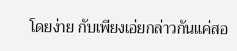โดยง่าย กับเพียงเอ่ยกล่าวกันแค่สอ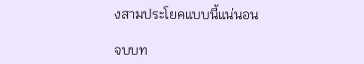งสามประโยคแบบนี้แน่นอน

จบบท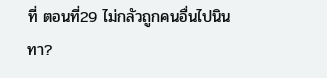ที่ ตอนที่29 ไม่กลัวถูกคนอื่นไปนินทา?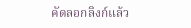คัดลอกลิงก์แล้ว